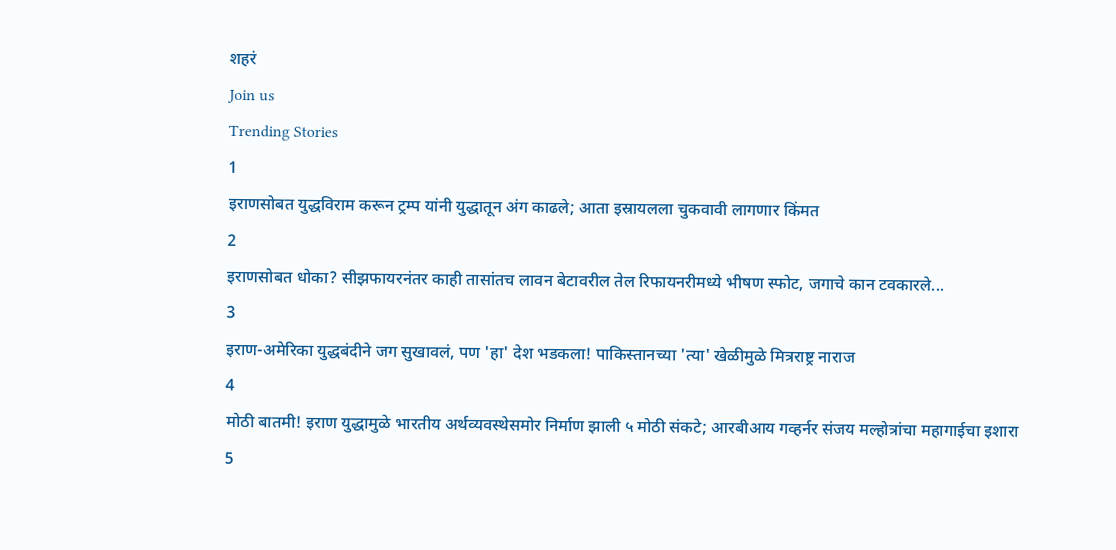शहरं
Join us
Trending Stories
1
इराणसोबत युद्धविराम करून ट्रम्प यांनी युद्धातून अंग काढले; आता इस्रायलला चुकवावी लागणार किंमत
2
इराणसोबत धोका? सीझफायरनंतर काही तासांतच लावन बेटावरील तेल रिफायनरीमध्ये भीषण स्फोट, जगाचे कान टवकारले...
3
इराण-अमेरिका युद्धबंदीने जग सुखावलं, पण 'हा' देश भडकला! पाकिस्तानच्या 'त्या' खेळीमुळे मित्रराष्ट्र नाराज
4
मोठी बातमी! इराण युद्धामुळे भारतीय अर्थव्यवस्थेसमोर निर्माण झाली ५ मोठी संकटे; आरबीआय गव्हर्नर संजय मल्होत्रांचा महागाईचा इशारा
5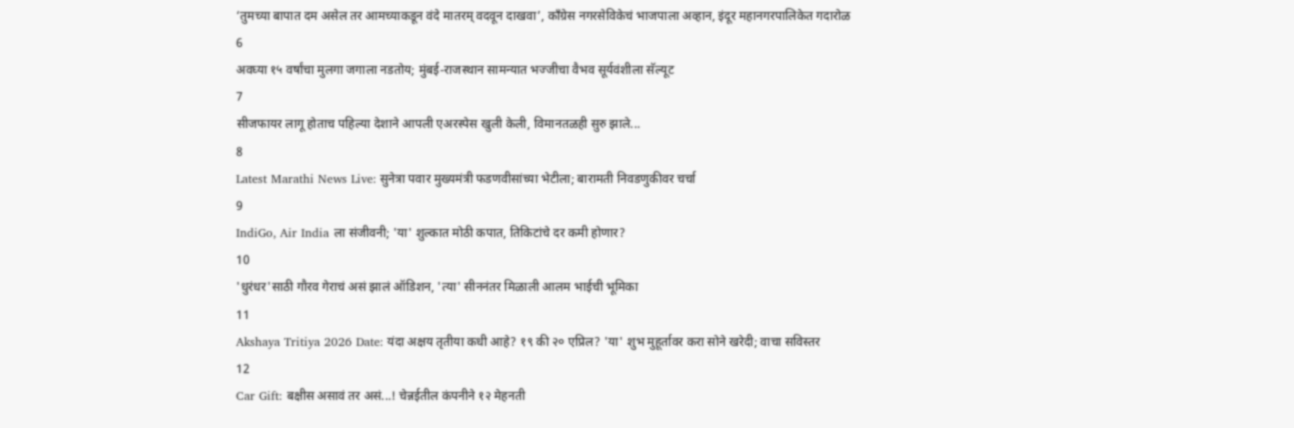‘तुमच्या बापात दम असेल तर आमच्याकडून वंदे मातरम् वदवून दाखवा’, काँग्रेस नगरसेविकेचं भाजपाला अव्हान, इंदूर महानगरपालिकेत गदारोळ
6
अवघ्या १५ वर्षांचा मुलगा जगाला नडतोय; मुंबई-राजस्थान सामन्यात भज्जीचा वैभव सूर्यवंशीला सॅल्यूट
7
सीजफायर लागू होताच पहिल्या देशाने आपली एअरस्पेस खुली केली, विमानतळही सुरु झाले...
8
Latest Marathi News Live: सुनेत्रा पवार मुख्यमंत्री फडणवीसांच्या भेटीला; बारामती निवडणुकीवर चर्चा
9
IndiGo, Air India ला संजीवनी; 'या' शुल्कात मोठी कपात, तिकिटांचे दर कमी होणार?
10
'धुरंधर'साठी गौरव गेराचं असं झालं ऑडिशन, 'त्या' सीननंतर मिळाली आलम भाईची भूमिका
11
Akshaya Tritiya 2026 Date: यंदा अक्षय तृतीया कधी आहे? १९ की २० एप्रिल? 'या' शुभ मुहूर्तावर करा सोने खरेदी; वाचा सविस्तर
12
Car Gift: बक्षीस असावं तर असं...! चेन्नईतील कंपनीने १२ मेहनती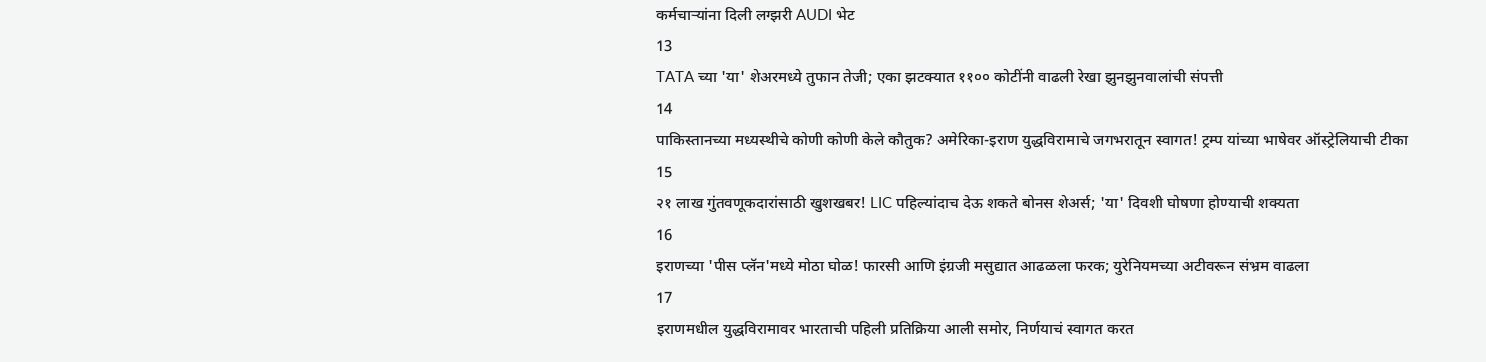कर्मचाऱ्यांना दिली लग्झरी AUDI भेट
13
TATA च्या 'या' शेअरमध्ये तुफान तेजी; एका झटक्यात ११०० कोटींनी वाढली रेखा झुनझुनवालांची संपत्ती
14
पाकिस्तानच्या मध्यस्थीचे कोणी कोणी केले कौतुक? अमेरिका-इराण युद्धविरामाचे जगभरातून स्वागत! ट्रम्प यांच्या भाषेवर ऑस्ट्रेलियाची टीका
15
२१ लाख गुंतवणूकदारांसाठी खुशखबर! LIC पहिल्यांदाच देऊ शकते बोनस शेअर्स; 'या' दिवशी घोषणा होण्याची शक्यता
16
इराणच्या 'पीस प्लॅन'मध्ये मोठा घोळ! फारसी आणि इंग्रजी मसुद्यात आढळला फरक; युरेनियमच्या अटीवरून संभ्रम वाढला
17
इराणमधील युद्धविरामावर भारताची पहिली प्रतिक्रिया आली समोर, निर्णयाचं स्वागत करत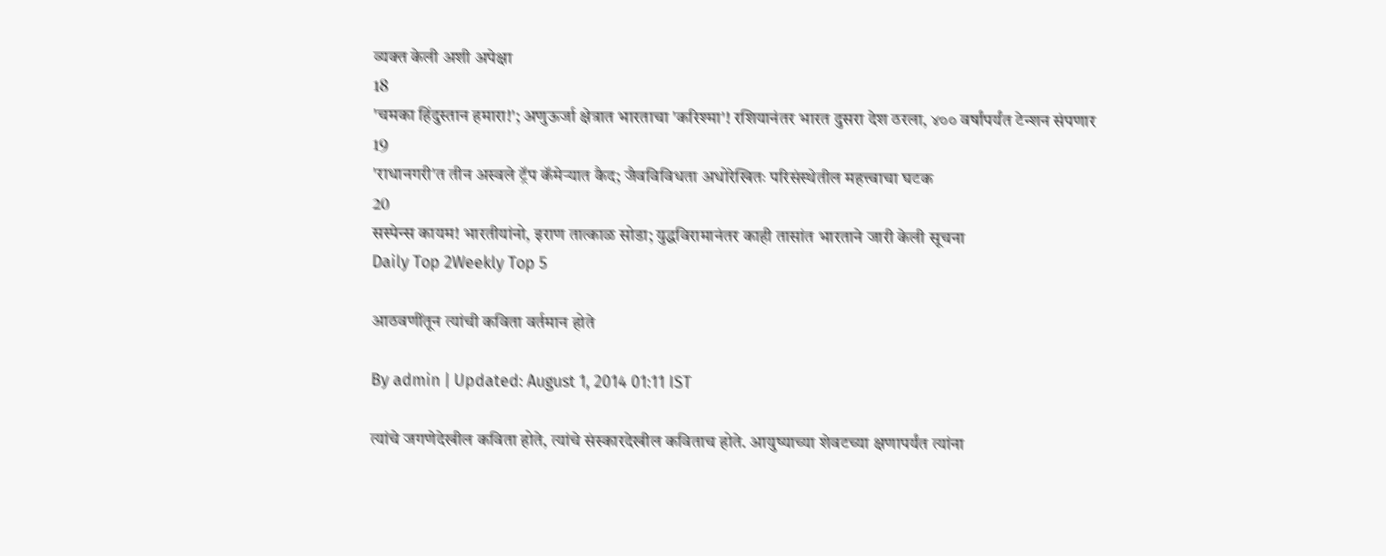व्यक्त केली अशी अपेक्षा
18
'चमका हिंदुस्तान हमारा!'; अणुऊर्जा क्षेत्रात भारताचा 'करिश्मा'! रशियानंतर भारत दुसरा देश ठरला, ४०० वर्षांपर्यंत टेन्शन संपणार
19
'राधानगरी'त तीन अस्वले ट्रॅप कॅमेऱ्यात कैद; जैवविविधता अधोरेखितः परिसंस्थेतील महत्त्वाचा घटक
20
सस्पेन्स कायम! भारतीयांनो, इराण तात्काळ सोडा; युद्धविरामानंतर काही तासांत भारताने जारी केली सूचना
Daily Top 2Weekly Top 5

आठवणींतून त्यांची कविता वर्तमान होते

By admin | Updated: August 1, 2014 01:11 IST

त्यांचे जगणेदेखील कविता होते, त्यांचे संस्कारदेखील कविताच होते. आयुष्याच्या शेवटच्या क्षणापर्यंत त्यांना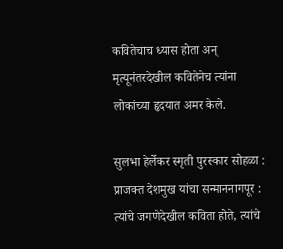कवितेचाच ध्यास होता अन् मृत्यूनंतरदेखील कवितेनेच त्यांना लोकांच्या हृदयात अमर केले.

सुलभा हेर्लेकर स्मृती पुरस्कार सोहळा : प्राजक्त देशमुख यांचा सन्माननागपूर : त्यांचे जगणेदेखील कविता होते, त्यांचे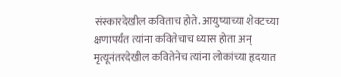संस्कारदेखील कविताच होते. आयुष्याच्या शेवटच्या क्षणापर्यंत त्यांना कवितेचाच ध्यास होता अन् मृत्यूनंतरदेखील कवितेनेच त्यांना लोकांच्या हृदयात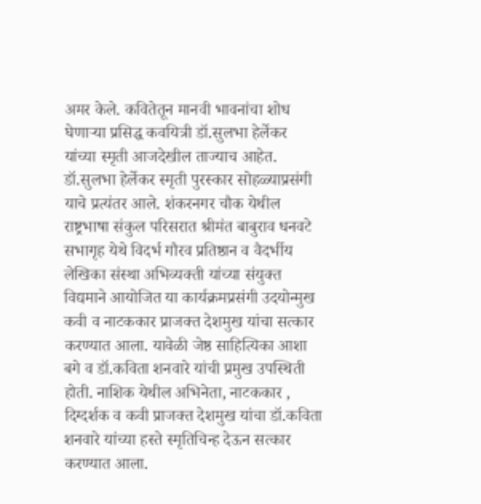अमर केले. कवितेतून मानवी भावनांचा शोध घेणाऱ्या प्रसिद्ध कवयित्री डॉ.सुलभा हेर्लेकर यांच्या स्मृती आजदेखील ताज्याच आहेत. डॉ.सुलभा हेर्लेकर स्मृती पुरस्कार सोहळ्याप्रसंगी याचे प्रत्यंतर आले. शंकरनगर चौक येथील राष्ट्रभाषा संकुल परिसरात श्रीमंत बाबुराव धनवटे सभागृह येथे विदर्भ गौरव प्रतिष्ठान व वैदर्भीय लेखिका संस्था अभिव्यक्ती यांच्या संयुक्त विद्यमाने आयोजित या कार्यक्रमप्रसंगी उदयोन्मुख कवी व नाटककार प्राजक्त देशमुख यांचा सत्कार करण्यात आला. यावेळी जेष्ठ साहित्यिका आशा बगे व डॉ.कविता शनवारे यांची प्रमुख उपस्थिती होती. नाशिक येथील अभिनेता, नाटककार , दिग्दर्शक व कवी प्राजक्त देशमुख यांचा डॉ.कविता शनवारे यांच्या हस्ते स्मृतिचिन्ह देऊन सत्कार करण्यात आला.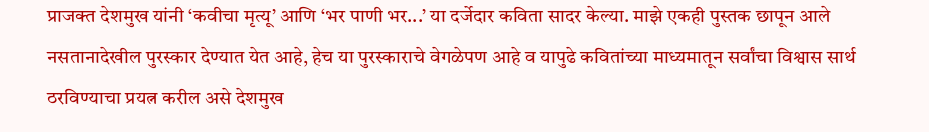प्राजक्त देशमुख यांनी ‘कवीचा मृत्यू’ आणि ‘भर पाणी भर...’ या दर्जेदार कविता सादर केल्या. माझे एकही पुस्तक छापून आले नसतानादेखील पुरस्कार देण्यात येत आहे, हेच या पुरस्काराचे वेगळेपण आहे व यापुढे कवितांच्या माध्यमातून सर्वांचा विश्वास सार्थ ठरविण्याचा प्रयत्न करील असे देशमुख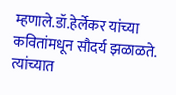म्हणाले.डॉ.हेर्लेकर यांच्या कवितांमधून सौदर्य झळाळते. त्यांच्यात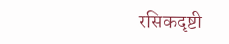रसिकदृष्टी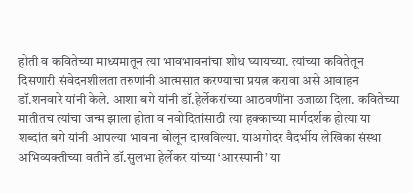होती व कवितेच्या माध्यमातून त्या भावभावनांचा शोध घ्यायच्या. त्यांच्या कवितेतून दिसणारी संवेदनशीलता तरुणांनी आत्मसात करण्याचा प्रयत्न करावा असे आवाहन डॉ.शनवारे यांनी केले. आशा बगे यांनी डॉ.हेर्लेकरांच्या आठवणींना उजाळा दिला. कवितेच्या मातीतच त्यांचा जन्म झाला होता व नवोदितांसाठी त्या हक्काच्या मार्गदर्शक होत्या या शब्दांत बगे यांनी आपल्या भावना बोलून दाखविल्या. याअगोदर वैदर्भीय लेखिका संस्था अभिव्यक्तीच्या वतीने डॉ.सुलभा हेर्लेकर यांच्या ‘आरस्पानी’ या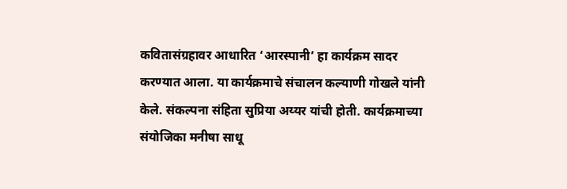कवितासंग्रहावर आधारित ‘आरस्पानी’ हा कार्यक्रम सादर करण्यात आला. या कार्यक्रमाचे संचालन कल्याणी गोखले यांनी केले. संकल्पना संहिता सुप्रिया अय्यर यांची होती. कार्यक्रमाच्या संयोजिका मनीषा साधू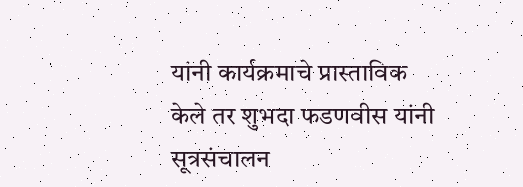यांनी कार्यक्रमाचे प्रास्ताविक केले तर शुभदा फडणवीस यांनी सूत्रसंचालन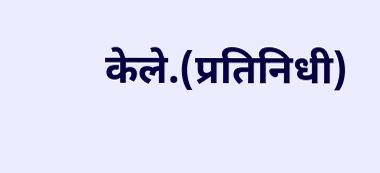केले.(प्रतिनिधी)